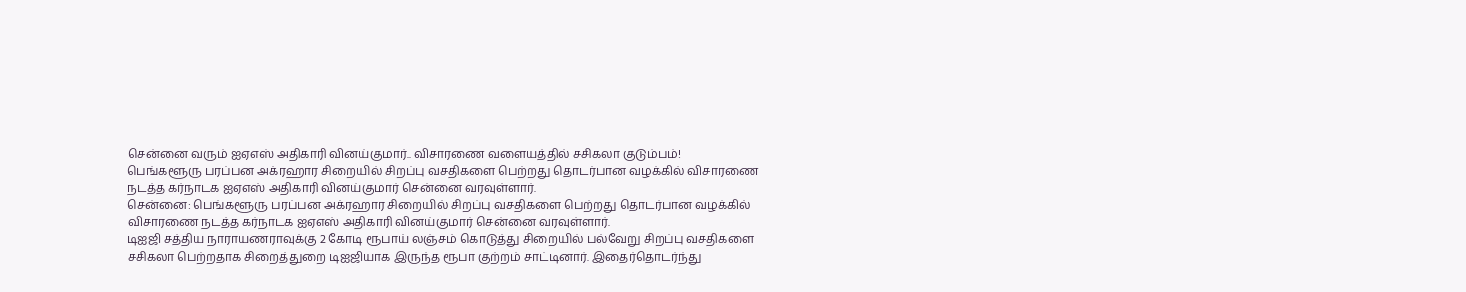சென்னை வரும் ஐஏஎஸ் அதிகாரி வினய்குமார்.. விசாரணை வளையத்தில் சசிகலா குடும்பம்!
பெங்களூரு பரப்பன அக்ரஹார சிறையில் சிறப்பு வசதிகளை பெற்றது தொடர்பான வழக்கில் விசாரணை நடத்த கர்நாடக ஐஏஎஸ் அதிகாரி வினய்குமார் சென்னை வரவுள்ளார்.
சென்னை: பெங்களூரு பரப்பன அக்ரஹார சிறையில் சிறப்பு வசதிகளை பெற்றது தொடர்பான வழக்கில் விசாரணை நடத்த கர்நாடக ஐஏஎஸ் அதிகாரி வினய்குமார் சென்னை வரவுள்ளார்.
டிஐஜி சத்திய நாராயணராவுக்கு 2 கோடி ரூபாய் லஞ்சம் கொடுத்து சிறையில் பல்வேறு சிறப்பு வசதிகளை சசிகலா பெற்றதாக சிறைத்துறை டிஐஜியாக இருந்த ரூபா குற்றம் சாட்டினார். இதைர்தொடர்ந்து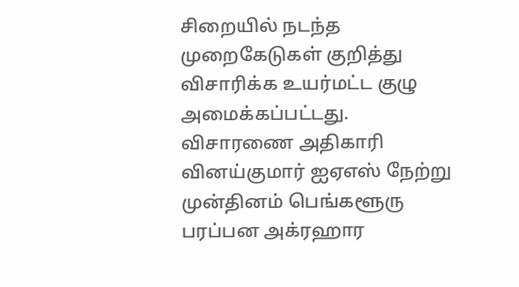சிறையில் நடந்த முறைகேடுகள் குறித்து விசாரிக்க உயர்மட்ட குழு அமைக்கப்பட்டது.
விசாரணை அதிகாரி வினய்குமார் ஐஏஎஸ் நேற்று முன்தினம் பெங்களூரு பரப்பன அக்ரஹார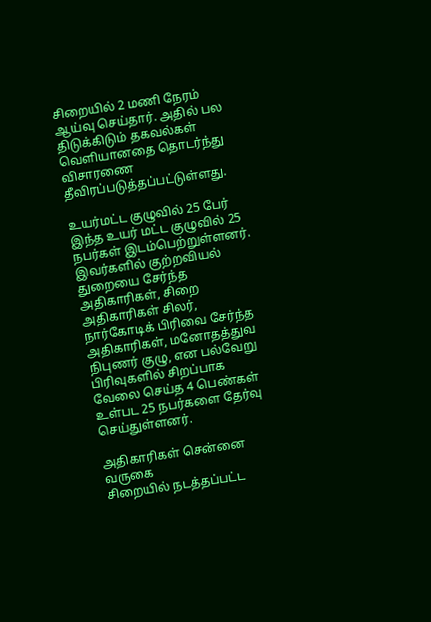சிறையில் 2 மணி நேரம் ஆய்வு செய்தார். அதில் பல திடுக்கிடும் தகவல்கள் வெளியானதை தொடர்ந்து விசாரணை தீவிரப்படுத்தப்பட்டுள்ளது.

உயர்மட்ட குழுவில் 25 பேர்
இந்த உயர் மட்ட குழுவில் 25 நபர்கள் இடம்பெற்றுள்ளனர். இவர்களில் குற்றவியல் துறையை சேர்ந்த அதிகாரிகள், சிறை அதிகாரிகள் சிலர், நார்கோடிக் பிரிவை சேர்ந்த அதிகாரிகள், மனோதத்துவ நிபுணர் குழு, என பல்வேறு பிரிவுகளில் சிறப்பாக வேலை செய்த 4 பெண்கள் உள்பட 25 நபர்களை தேர்வு செய்துள்ளனர்.

அதிகாரிகள் சென்னை வருகை
சிறையில் நடத்தப்பட்ட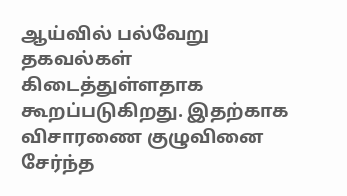ஆய்வில் பல்வேறு தகவல்கள் கிடைத்துள்ளதாக கூறப்படுகிறது. இதற்காக விசாரணை குழுவினை சேர்ந்த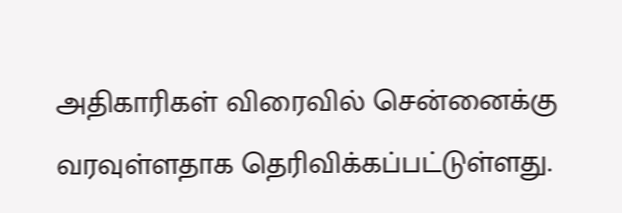அதிகாரிகள் விரைவில் சென்னைக்கு வரவுள்ளதாக தெரிவிக்கப்பட்டுள்ளது.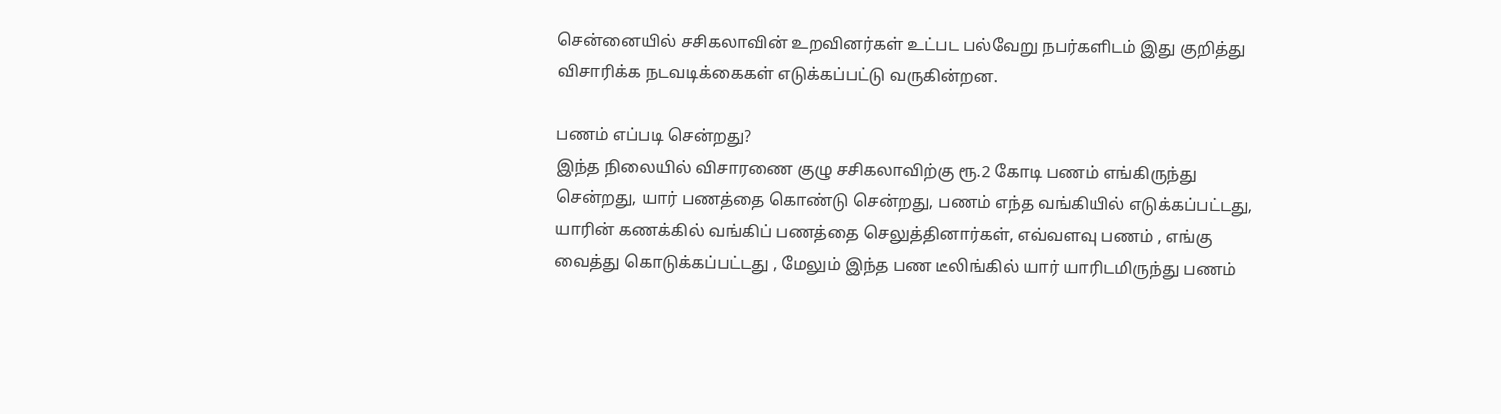சென்னையில் சசிகலாவின் உறவினர்கள் உட்பட பல்வேறு நபர்களிடம் இது குறித்து விசாரிக்க நடவடிக்கைகள் எடுக்கப்பட்டு வருகின்றன.

பணம் எப்படி சென்றது?
இந்த நிலையில் விசாரணை குழு சசிகலாவிற்கு ரூ.2 கோடி பணம் எங்கிருந்து சென்றது, யார் பணத்தை கொண்டு சென்றது, பணம் எந்த வங்கியில் எடுக்கப்பட்டது, யாரின் கணக்கில் வங்கிப் பணத்தை செலுத்தினார்கள், எவ்வளவு பணம் , எங்கு வைத்து கொடுக்கப்பட்டது , மேலும் இந்த பண டீலிங்கில் யார் யாரிடமிருந்து பணம்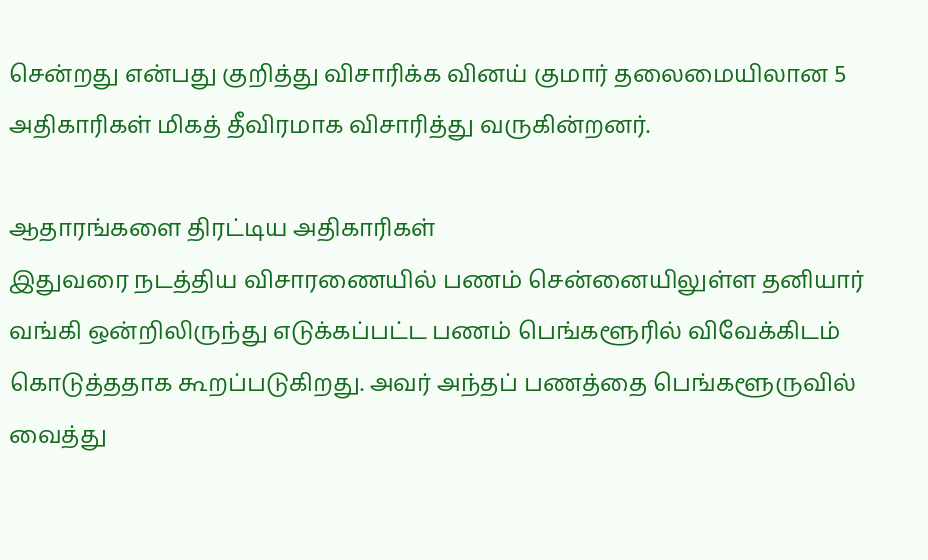சென்றது என்பது குறித்து விசாரிக்க வினய் குமார் தலைமையிலான 5 அதிகாரிகள் மிகத் தீவிரமாக விசாரித்து வருகின்றனர்.

ஆதாரங்களை திரட்டிய அதிகாரிகள்
இதுவரை நடத்திய விசாரணையில் பணம் சென்னையிலுள்ள தனியார் வங்கி ஒன்றிலிருந்து எடுக்கப்பட்ட பணம் பெங்களூரில் விவேக்கிடம் கொடுத்ததாக கூறப்படுகிறது. அவர் அந்தப் பணத்தை பெங்களூருவில் வைத்து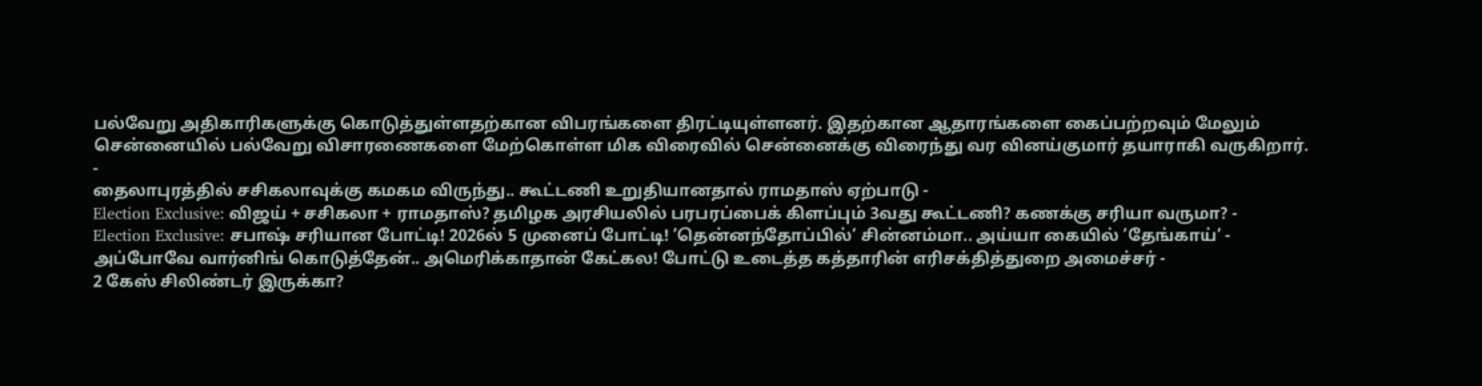பல்வேறு அதிகாரிகளுக்கு கொடுத்துள்ளதற்கான விபரங்களை திரட்டியுள்ளனர். இதற்கான ஆதாரங்களை கைப்பற்றவும் மேலும் சென்னையில் பல்வேறு விசாரணைகளை மேற்கொள்ள மிக விரைவில் சென்னைக்கு விரைந்து வர வினய்குமார் தயாராகி வருகிறார்.
-
தைலாபுரத்தில் சசிகலாவுக்கு கமகம விருந்து.. கூட்டணி உறுதியானதால் ராமதாஸ் ஏற்பாடு -
Election Exclusive: விஜய் + சசிகலா + ராமதாஸ்? தமிழக அரசியலில் பரபரப்பைக் கிளப்பும் 3வது கூட்டணி? கணக்கு சரியா வருமா? -
Election Exclusive: சபாஷ் சரியான போட்டி! 2026ல் 5 முனைப் போட்டி! ’தென்னந்தோப்பில்’ சின்னம்மா.. அய்யா கையில் ’தேங்காய்’ -
அப்போவே வார்னிங் கொடுத்தேன்.. அமெரிக்காதான் கேட்கல! போட்டு உடைத்த கத்தாரின் எரிசக்தித்துறை அமைச்சர் -
2 கேஸ் சிலிண்டர் இருக்கா?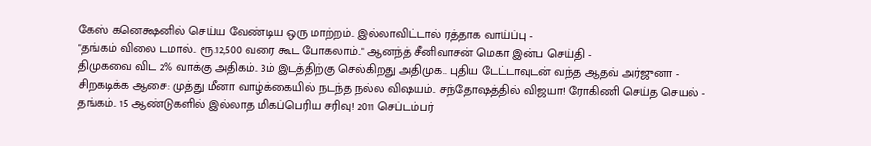கேஸ் கனெக்ஷனில் செய்ய வேண்டிய ஒரு மாற்றம்.. இல்லாவிட்டால் ரத்தாக வாய்ப்பு -
"தங்கம் விலை டமால்.. ரூ.12,500 வரை கூட போகலாம்.." ஆனந்த் சீனிவாசன் மெகா இன்ப செய்தி -
திமுகவை விட 2% வாக்கு அதிகம்.. 3ம் இடத்திற்கு செல்கிறது அதிமுக.. புதிய டேட்டாவுடன் வந்த ஆதவ் அர்ஜுனா -
சிறகடிக்க ஆசை: முத்து மீனா வாழ்க்கையில் நடந்த நல்ல விஷயம்.. சந்தோஷத்தில் விஜயா! ரோகிணி செய்த செயல் -
தங்கம்.. 15 ஆண்டுகளில் இல்லாத மிகப்பெரிய சரிவு! 2011 செப்டம்பர்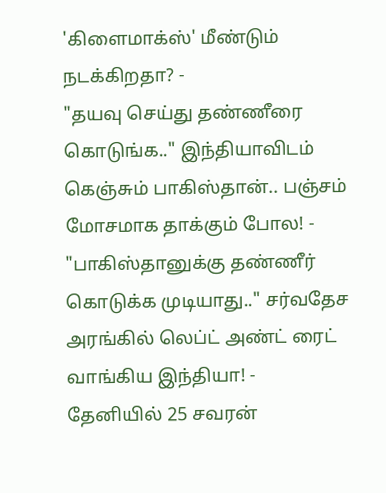'கிளைமாக்ஸ்' மீண்டும் நடக்கிறதா? -
"தயவு செய்து தண்ணீரை கொடுங்க.." இந்தியாவிடம் கெஞ்சும் பாகிஸ்தான்.. பஞ்சம் மோசமாக தாக்கும் போல! -
"பாகிஸ்தானுக்கு தண்ணீர் கொடுக்க முடியாது.." சர்வதேச அரங்கில் லெப்ட் அண்ட் ரைட் வாங்கிய இந்தியா! -
தேனியில் 25 சவரன்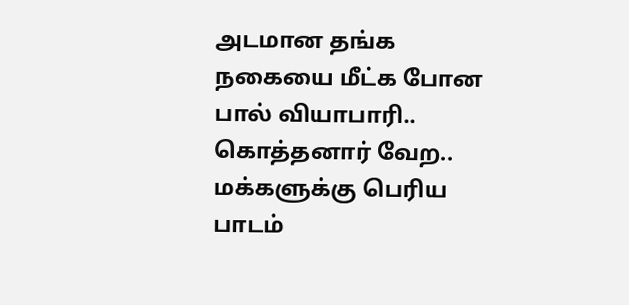அடமான தங்க நகையை மீட்க போன பால் வியாபாரி.. கொத்தனார் வேற.. மக்களுக்கு பெரிய பாடம்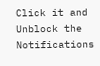Click it and Unblock the Notifications